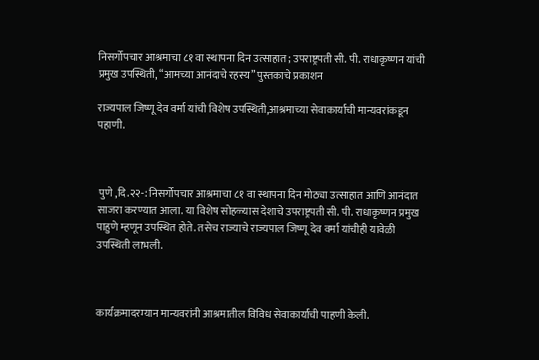निसर्गोपचार आश्रमाचा ८१ वा स्थापना दिन उत्साहात; उपराष्ट्रपती सी. पी. राधाकृष्णन यांची प्रमुख उपस्थिती, “आमच्या आनंदाचे रहस्य” पुस्तकाचे प्रकाशन

राज्यपाल जिष्णू देव वर्मा यांची विशेष उपस्थिती,आश्रमाच्या सेवाकार्याची मान्यवरांकडून पहाणी.



 पुणे ,दि.२२-: निसर्गोपचार आश्रमाचा ८१ वा स्थापना दिन मोठ्या उत्साहात आणि आनंदात साजरा करण्यात आला. या विशेष सोहळ्यास देशाचे उपराष्ट्रपती सी. पी. राधाकृष्णन प्रमुख पाहुणे म्हणून उपस्थित होते. तसेच राज्याचे राज्यपाल जिष्णू देव वर्मा यांचीही यावेळी उपस्थिती लाभली.



कार्यक्रमादरम्यान मान्यवरांनी आश्रमातील विविध सेवाकार्यांची पाहणी केली.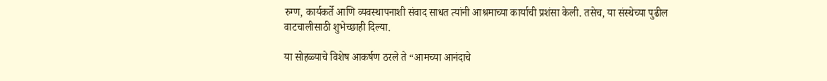रुग्ण, कार्यकर्ते आणि व्यवस्थापनाशी संवाद साधत त्यांनी आश्रमाच्या कार्याची प्रशंसा केली. तसेच, या संस्थेच्या पुढील वाटचालीसाठी शुभेच्छाही दिल्या.

या सोहळ्याचे विशेष आकर्षण ठरले ते “आमच्या आनंदाचे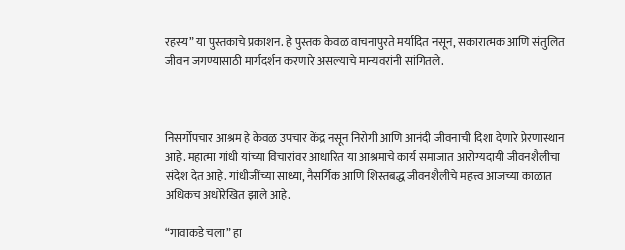रहस्य” या पुस्तकाचे प्रकाशन. हे पुस्तक केवळ वाचनापुरते मर्यादित नसून, सकारात्मक आणि संतुलित जीवन जगण्यासाठी मार्गदर्शन करणारे असल्याचे मान्यवरांनी सांगितले.



निसर्गोपचार आश्रम हे केवळ उपचार केंद्र नसून निरोगी आणि आनंदी जीवनाची दिशा देणारे प्रेरणास्थान आहे. महात्मा गांधी यांच्या विचारांवर आधारित या आश्रमाचे कार्य समाजात आरोग्यदायी जीवनशैलीचा संदेश देत आहे. गांधीजींच्या साध्या, नैसर्गिक आणि शिस्तबद्ध जीवनशैलीचे महत्त्व आजच्या काळात अधिकच अधोरेखित झाले आहे.

“गावाकडे चला” हा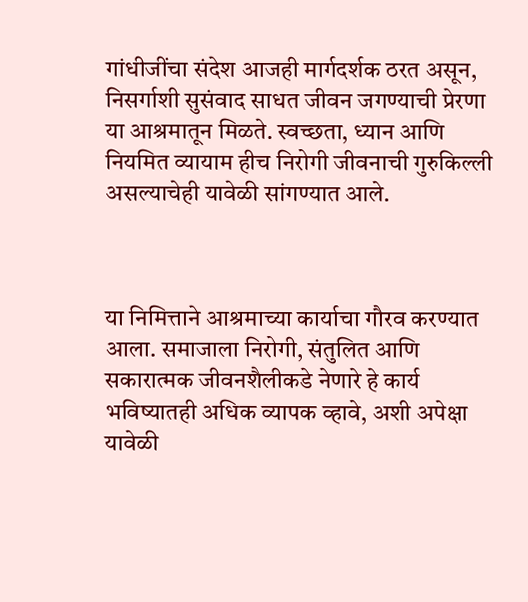गांधीजींचा संदेश आजही मार्गदर्शक ठरत असून, निसर्गाशी सुसंवाद साधत जीवन जगण्याची प्रेरणा या आश्रमातून मिळते. स्वच्छता, ध्यान आणि नियमित व्यायाम हीच निरोगी जीवनाची गुरुकिल्ली असल्याचेही यावेळी सांगण्यात आले.



या निमित्ताने आश्रमाच्या कार्याचा गौरव करण्यात आला. समाजाला निरोगी, संतुलित आणि सकारात्मक जीवनशैलीकडे नेणारे हे कार्य भविष्यातही अधिक व्यापक व्हावे, अशी अपेक्षा यावेळी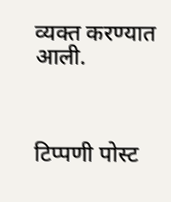व्यक्त करण्यात आली.



टिप्पणी पोस्ट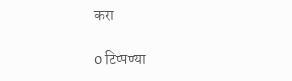करा

0 टिप्पण्या